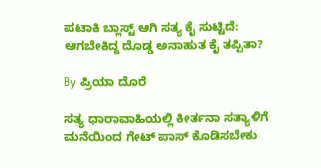ಪಟಾಕಿ ಬ್ಲಾಸ್ಟ್ ಆಗಿ ಸತ್ಯ ಕೈ ಸುಟ್ಟಿದೆ: ಆಗಬೇಕಿದ್ದ ದೊಡ್ಡ ಅನಾಹುತ ಕೈ ತಪ್ಪಿತಾ?

By ಪ್ರಿಯಾ ದೊರೆ

ಸತ್ಯ ಧಾರಾವಾಹಿಯಲ್ಲಿ ಕೀರ್ತನಾ ಸತ್ಯಾಳಿಗೆ ಮನೆಯಿಂದ ಗೇಟ್ ಪಾಸ್ ಕೊಡಿಸಬೇಕು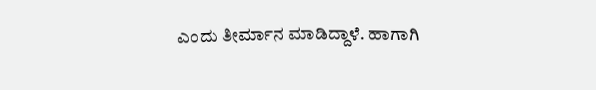ಎಂದು ತೀರ್ಮಾನ ಮಾಡಿದ್ದಾಳೆ. ಹಾಗಾಗಿ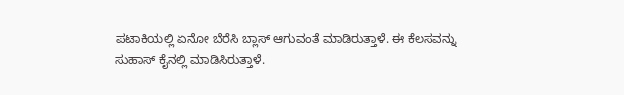ಪಟಾಕಿಯಲ್ಲಿ ಏನೋ ಬೆರೆಸಿ ಬ್ಲಾಸ್ ಆಗುವಂತೆ ಮಾಡಿರುತ್ತಾಳೆ. ಈ ಕೆಲಸವನ್ನು ಸುಹಾಸ್ ಕೈನಲ್ಲಿ ಮಾಡಿಸಿರುತ್ತಾಳೆ.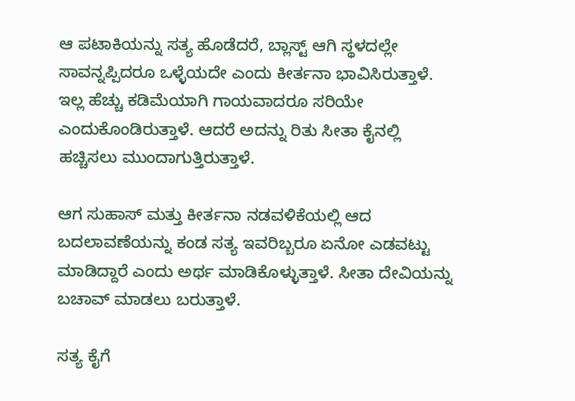ಆ ಪಟಾಕಿಯನ್ನು ಸತ್ಯ ಹೊಡೆದರೆ, ಬ್ಲಾಸ್ಟ್ ಆಗಿ ಸ್ಥಳದಲ್ಲೇ ಸಾವನ್ನಪ್ಪಿದರೂ ಒಳ್ಳೆಯದೇ ಎಂದು ಕೀರ್ತನಾ ಭಾವಿಸಿರುತ್ತಾಳೆ. ಇಲ್ಲ ಹೆಚ್ಚು ಕಡಿಮೆಯಾಗಿ ಗಾಯವಾದರೂ ಸರಿಯೇ ಎಂದುಕೊಂಡಿರುತ್ತಾಳೆ. ಆದರೆ ಅದನ್ನು ರಿತು ಸೀತಾ ಕೈನಲ್ಲಿ ಹಚ್ಚಿಸಲು ಮುಂದಾಗುತ್ತಿರುತ್ತಾಳೆ.

ಆಗ ಸುಹಾಸ್ ಮತ್ತು ಕೀರ್ತನಾ ನಡವಳಿಕೆಯಲ್ಲಿ ಆದ ಬದಲಾವಣೆಯನ್ನು ಕಂಡ ಸತ್ಯ ಇವರಿಬ್ಬರೂ ಏನೋ ಎಡವಟ್ಟು ಮಾಡಿದ್ದಾರೆ ಎಂದು ಅರ್ಥ ಮಾಡಿಕೊಳ್ಳುತ್ತಾಳೆ. ಸೀತಾ ದೇವಿಯನ್ನು ಬಚಾವ್ ಮಾಡಲು ಬರುತ್ತಾಳೆ.

ಸತ್ಯ ಕೈಗೆ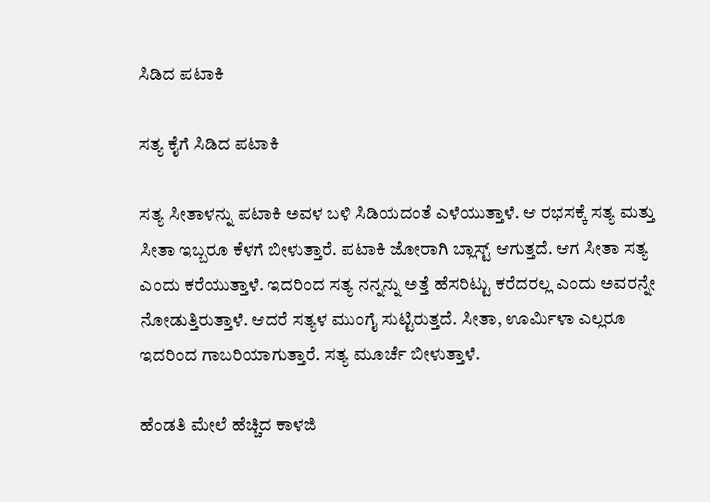ಸಿಡಿದ ಪಟಾಕಿ

ಸತ್ಯ ಕೈಗೆ ಸಿಡಿದ ಪಟಾಕಿ

ಸತ್ಯ ಸೀತಾಳನ್ನು ಪಟಾಕಿ ಅವಳ ಬಳಿ ಸಿಡಿಯದಂತೆ ಎಳೆಯುತ್ತಾಳೆ. ಆ ರಭಸಕ್ಕೆ ಸತ್ಯ ಮತ್ತು ಸೀತಾ ಇಬ್ಬರೂ ಕೆಳಗೆ ಬೀಳುತ್ತಾರೆ. ಪಟಾಕಿ ಜೋರಾಗಿ ಬ್ಲಾಸ್ಟ್ ಆಗುತ್ತದೆ. ಆಗ ಸೀತಾ ಸತ್ಯ ಎಂದು ಕರೆಯುತ್ತಾಳೆ. ಇದರಿಂದ ಸತ್ಯ ನನ್ನನ್ನು ಅತ್ತೆ ಹೆಸರಿಟ್ಟು ಕರೆದರಲ್ಲ ಎಂದು ಅವರನ್ನೇ ನೋಡುತ್ತಿರುತ್ತಾಳೆ. ಆದರೆ ಸತ್ಯಳ ಮುಂಗೈ ಸುಟ್ಟಿರುತ್ತದೆ. ಸೀತಾ, ಊರ್ಮಿಳಾ ಎಲ್ಲರೂ ಇದರಿಂದ ಗಾಬರಿಯಾಗುತ್ತಾರೆ. ಸತ್ಯ ಮೂರ್ಚೆ ಬೀಳುತ್ತಾಳೆ.

ಹೆಂಡತಿ ಮೇಲೆ ಹೆಚ್ಚಿದ ಕಾಳಜಿ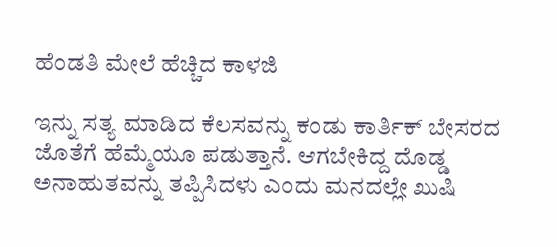ಹೆಂಡತಿ ಮೇಲೆ ಹೆಚ್ಚಿದ ಕಾಳಜಿ

ಇನ್ನು ಸತ್ಯ ಮಾಡಿದ ಕೆಲಸವನ್ನು ಕಂಡು ಕಾರ್ತಿಕ್‌ ಬೇಸರದ ಜೊತೆಗೆ ಹೆಮ್ಮೆಯೂ ಪಡುತ್ತಾನೆ. ಆಗಬೇಕಿದ್ದ ದೊಡ್ಡ ಅನಾಹುತವನ್ನು ತಪ್ಪಿಸಿದಳು ಎಂದು ಮನದಲ್ಲೇ ಖುಷಿ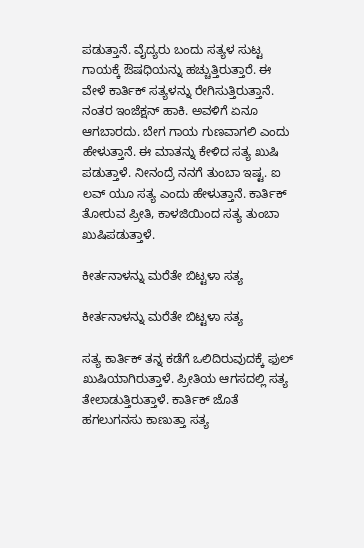ಪಡುತ್ತಾನೆ. ವೈದ್ಯರು ಬಂದು ಸತ್ಯಳ ಸುಟ್ಟ ಗಾಯಕ್ಕೆ ಔಷಧಿಯನ್ನು ಹಚ್ಚುತ್ತಿರುತ್ತಾರೆ. ಈ ವೇಳೆ ಕಾರ್ತಿಕ್ ಸತ್ಯಳನ್ನು ರೇಗಿಸುತ್ತಿರುತ್ತಾನೆ. ನಂತರ ಇಂಜೆಕ್ಷನ್ ಹಾಕಿ. ಅವಳಿಗೆ ಏನೂ ಆಗಬಾರದು. ಬೇಗ ಗಾಯ ಗುಣವಾಗಲಿ ಎಂದು ಹೇಳುತ್ತಾನೆ. ಈ ಮಾತನ್ನು ಕೇಳಿದ ಸತ್ಯ ಖುಷಿ ಪಡುತ್ತಾಳೆ. ನೀನಂದ್ರೆ ನನಗೆ ತುಂಬಾ ಇಷ್ಟ. ಐ ಲವ್ ಯೂ ಸತ್ಯ ಎಂದು ಹೇಳುತ್ತಾನೆ. ಕಾರ್ತಿಕ್ ತೋರುವ ಪ್ರೀತಿ, ಕಾಳಜಿಯಿಂದ ಸತ್ಯ ತುಂಬಾ ಖುಷಿಪಡುತ್ತಾಳೆ.

ಕೀರ್ತನಾಳನ್ನು ಮರೆತೇ ಬಿಟ್ಟಳಾ ಸತ್ಯ

ಕೀರ್ತನಾಳನ್ನು ಮರೆತೇ ಬಿಟ್ಟಳಾ ಸತ್ಯ

ಸತ್ಯ ಕಾರ್ತಿಕ್ ತನ್ನ ಕಡೆಗೆ ಒಲಿದಿರುವುದಕ್ಕೆ ಫುಲ್ ಖುಷಿಯಾಗಿರುತ್ತಾಳೆ. ಪ್ರೀತಿಯ ಆಗಸದಲ್ಲಿ ಸತ್ಯ ತೇಲಾಡುತ್ತಿರುತ್ತಾಳೆ. ಕಾರ್ತಿಕ್ ಜೊತೆ ಹಗಲುಗನಸು ಕಾಣುತ್ತಾ ಸತ್ಯ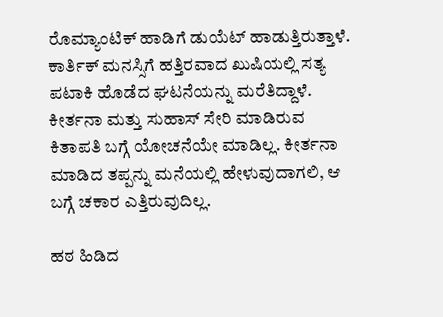ರೊಮ್ಯಾಂಟಿಕ್ ಹಾಡಿಗೆ ಡುಯೆಟ್ ಹಾಡುತ್ತಿರುತ್ತಾಳೆ. ಕಾರ್ತಿಕ್ ಮನಸ್ಸಿಗೆ ಹತ್ತಿರವಾದ ಖುಷಿಯಲ್ಲಿ ಸತ್ಯ ಪಟಾಕಿ ಹೊಡೆದ ಘಟನೆಯನ್ನು ಮರೆತಿದ್ದಾಳೆ. ಕೀರ್ತನಾ ಮತ್ತು ಸುಹಾಸ್ ಸೇರಿ ಮಾಡಿರುವ ಕಿತಾಪತಿ ಬಗ್ಗೆ ಯೋಚನೆಯೇ ಮಾಡಿಲ್ಲ. ಕೀರ್ತನಾ ಮಾಡಿದ ತಪ್ಪನ್ನು ಮನೆಯಲ್ಲಿ ಹೇಳುವುದಾಗಲಿ, ಆ ಬಗ್ಗೆ ಚಕಾರ ಎತ್ತಿರುವುದಿಲ್ಲ.

ಹಠ ಹಿಡಿದ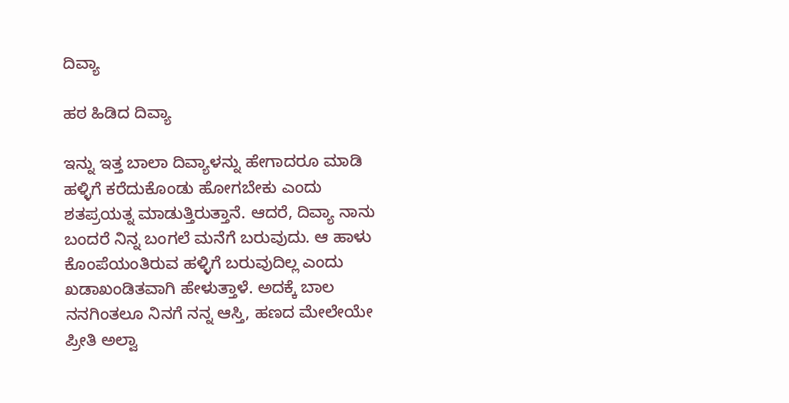ದಿವ್ಯಾ

ಹಠ ಹಿಡಿದ ದಿವ್ಯಾ

ಇನ್ನು ಇತ್ತ ಬಾಲಾ ದಿವ್ಯಾಳನ್ನು ಹೇಗಾದರೂ ಮಾಡಿ ಹಳ್ಳಿಗೆ ಕರೆದುಕೊಂಡು ಹೋಗಬೇಕು ಎಂದು ಶತಪ್ರಯತ್ನ ಮಾಡುತ್ತಿರುತ್ತಾನೆ. ಆದರೆ, ದಿವ್ಯಾ ನಾನು ಬಂದರೆ ನಿನ್ನ ಬಂಗಲೆ ಮನೆಗೆ ಬರುವುದು. ಆ ಹಾಳು ಕೊಂಪೆಯಂತಿರುವ ಹಳ್ಳಿಗೆ ಬರುವುದಿಲ್ಲ ಎಂದು ಖಡಾಖಂಡಿತವಾಗಿ ಹೇಳುತ್ತಾಳೆ. ಅದಕ್ಕೆ ಬಾಲ ನನಗಿಂತಲೂ ನಿನಗೆ ನನ್ನ ಆಸ್ತಿ, ಹಣದ ಮೇಲೇಯೇ ಪ್ರೀತಿ ಅಲ್ವಾ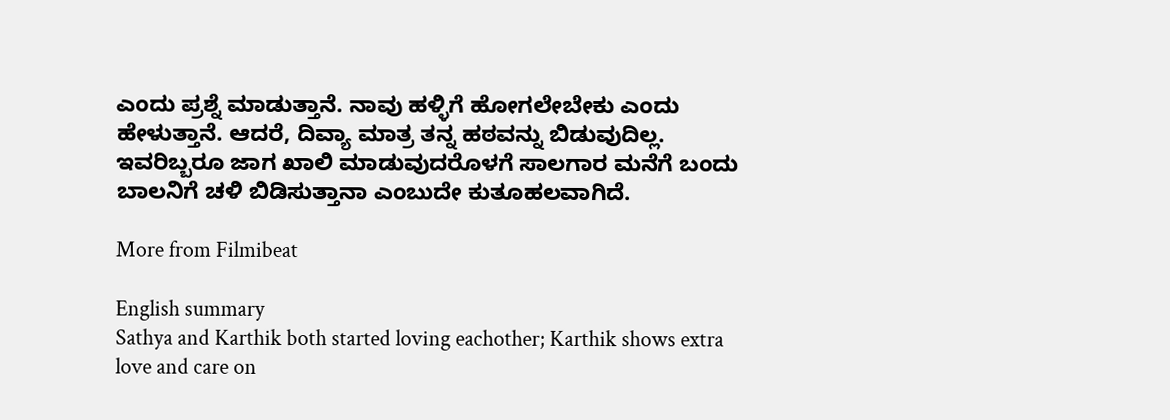ಎಂದು ಪ್ರಶ್ನೆ ಮಾಡುತ್ತಾನೆ. ನಾವು ಹಳ್ಳಿಗೆ ಹೋಗಲೇಬೇಕು ಎಂದು ಹೇಳುತ್ತಾನೆ. ಆದರೆ, ದಿವ್ಯಾ ಮಾತ್ರ ತನ್ನ ಹಠವನ್ನು ಬಿಡುವುದಿಲ್ಲ. ಇವರಿಬ್ಬರೂ ಜಾಗ ಖಾಲಿ ಮಾಡುವುದರೊಳಗೆ ಸಾಲಗಾರ ಮನೆಗೆ ಬಂದು ಬಾಲನಿಗೆ ಚಳಿ ಬಿಡಿಸುತ್ತಾನಾ ಎಂಬುದೇ ಕುತೂಹಲವಾಗಿದೆ.

More from Filmibeat

English summary
Sathya and Karthik both started loving eachother; Karthik shows extra love and care on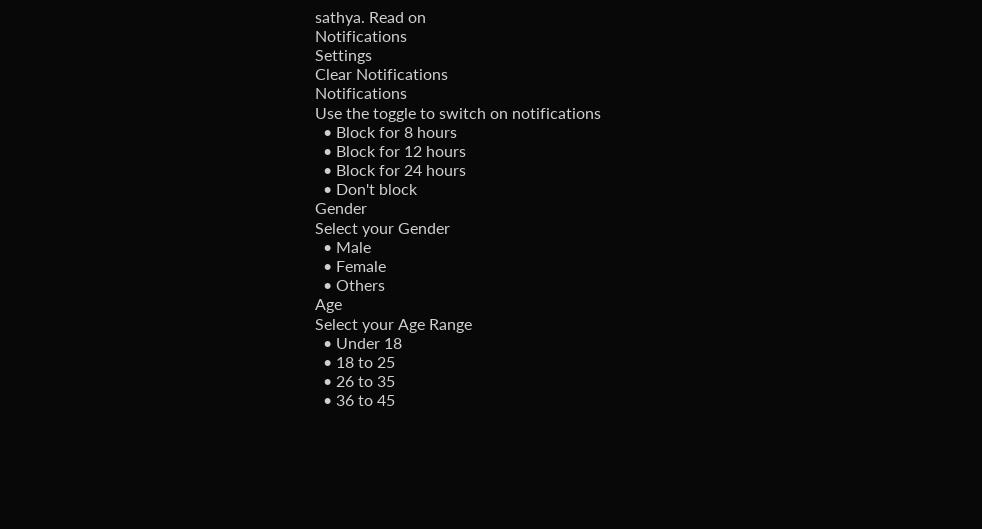sathya. Read on
Notifications
Settings
Clear Notifications
Notifications
Use the toggle to switch on notifications
  • Block for 8 hours
  • Block for 12 hours
  • Block for 24 hours
  • Don't block
Gender
Select your Gender
  • Male
  • Female
  • Others
Age
Select your Age Range
  • Under 18
  • 18 to 25
  • 26 to 35
  • 36 to 45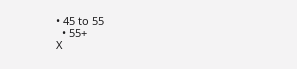• 45 to 55
  • 55+
X